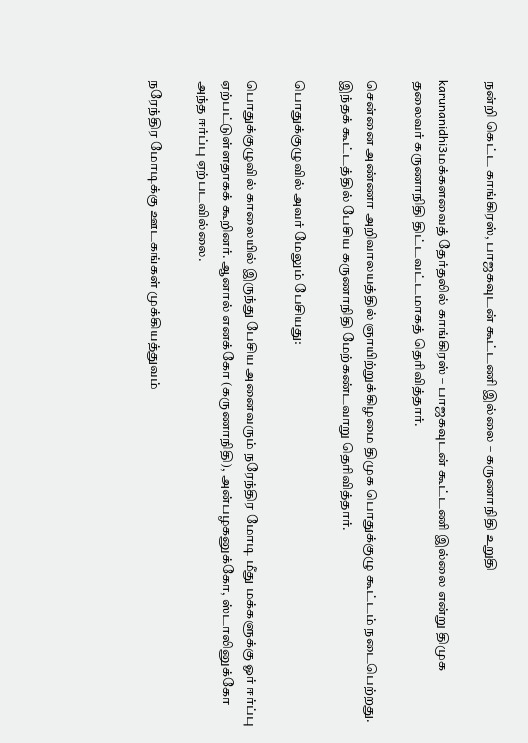நன்றி கெட்ட காங்கிரஸ், பாஜகவுடன் கூட்டணி இல்லை – கருணாநிதி உறுதி

karunanidhi3மக்களவைத் தேர்தலில் காங்கிரஸ் – பாஜகவுடன் கூட்டணி இல்லை என்று திமுக தலைவர் கருணாநிதி திட்டவட்டமாகத் தெரிவித்தார்.

சென்னை அண்ணா அறிவாலயத்தில் ஞாயிற்றுக்கிழமை திமுக பொதுக்குழு கூட்டம் நடைபெற்றது. இந்தக் கூட்டத்தில் பேசிய கருணாநிதி மேற்கண்டவாறு தெரிவித்தார்.

பொதுக்குழுவில் அவர் மேலும் பேசியது:

பொதுக்குழுவில் காலையில் இருந்து பேசிய அனைவரும் நரேந்திர மோடி மீது மக்களுக்கு ஓர் ஈர்ப்பு ஏற்பட்டுள்ளதாகக் கூறினர். ஆனால் எனக்கோ (கருணாநிதி), அன்பழகனுக்கோ, ஸ்டாலினுக்கோ அந்த ஈர்ப்பு ஏற்படவில்லை.

நரேந்திர மோடிக்கு ஊடகங்கள் முக்கியத்துவம்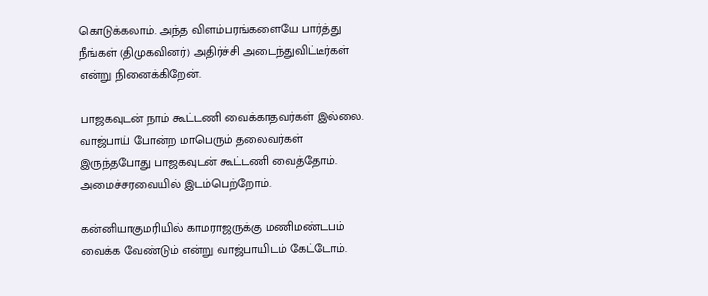கொடுக்கலாம். அந்த விளம்பரங்களையே பார்த்து நீங்கள் (திமுகவினர்) அதிர்ச்சி அடைந்துவிட்டீர்கள் என்று நினைக்கிறேன்.

பாஜகவுடன் நாம் கூட்டணி வைக்காதவர்கள் இல்லை. வாஜ்பாய் போன்ற மாபெரும் தலைவர்கள் இருந்தபோது பாஜகவுடன் கூட்டணி வைத்தோம். அமைச்சரவையில் இடம்பெற்றோம்.

கன்னியாகுமரியில் காமராஜருக்கு மணிமண்டபம் வைக்க வேண்டும் என்று வாஜ்பாயிடம் கேட்டோம்.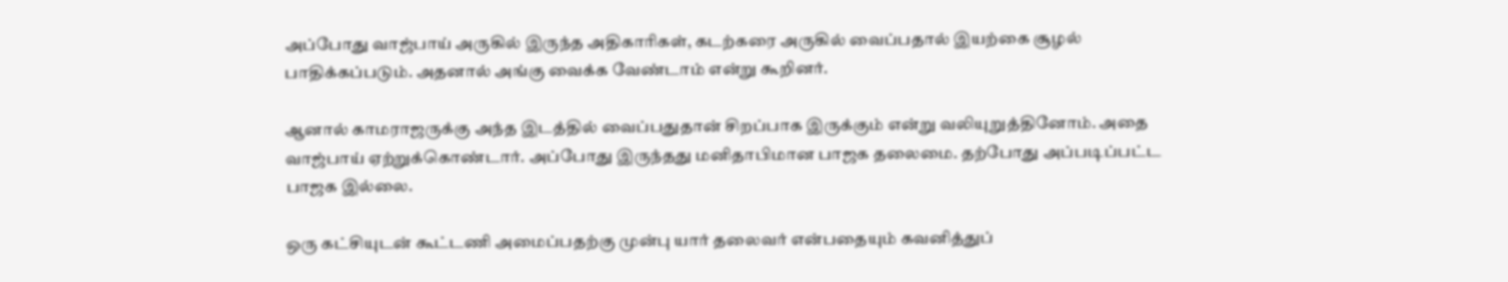அப்போது வாஜ்பாய் அருகில் இருந்த அதிகாரிகள், கடற்கரை அருகில் வைப்பதால் இயற்கை சூழல் பாதிக்கப்படும். அதனால் அங்கு வைக்க வேண்டாம் என்று கூறினர்.

ஆனால் காமராஜருக்கு அந்த இடத்தில் வைப்பதுதான் சிறப்பாக இருக்கும் என்று வலியுறுத்தினோம். அதை வாஜ்பாய் ஏற்றுக்கொண்டார். அப்போது இருந்தது மனிதாபிமான பாஜக தலைமை. தற்போது அப்படிப்பட்ட பாஜக இல்லை.

ஒரு கட்சியுடன் கூட்டணி அமைப்பதற்கு முன்பு யார் தலைவர் என்பதையும் கவனித்துப்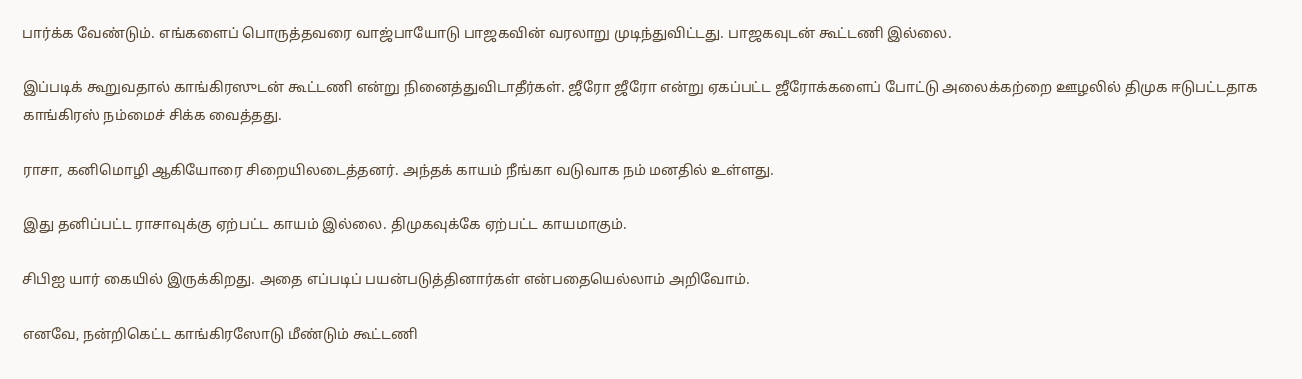பார்க்க வேண்டும். எங்களைப் பொருத்தவரை வாஜ்பாயோடு பாஜகவின் வரலாறு முடிந்துவிட்டது. பாஜகவுடன் கூட்டணி இல்லை.

இப்படிக் கூறுவதால் காங்கிரஸுடன் கூட்டணி என்று நினைத்துவிடாதீர்கள். ஜீரோ ஜீரோ என்று ஏகப்பட்ட ஜீரோக்களைப் போட்டு அலைக்கற்றை ஊழலில் திமுக ஈடுபட்டதாக காங்கிரஸ் நம்மைச் சிக்க வைத்தது.

ராசா, கனிமொழி ஆகியோரை சிறையிலடைத்தனர். அந்தக் காயம் நீங்கா வடுவாக நம் மனதில் உள்ளது.

இது தனிப்பட்ட ராசாவுக்கு ஏற்பட்ட காயம் இல்லை. திமுகவுக்கே ஏற்பட்ட காயமாகும்.

சிபிஐ யார் கையில் இருக்கிறது. அதை எப்படிப் பயன்படுத்தினார்கள் என்பதையெல்லாம் அறிவோம்.

எனவே, நன்றிகெட்ட காங்கிரஸோடு மீண்டும் கூட்டணி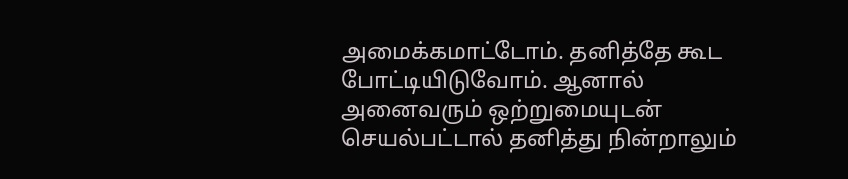அமைக்கமாட்டோம். தனித்தே கூட போட்டியிடுவோம். ஆனால் அனைவரும் ஒற்றுமையுடன் செயல்பட்டால் தனித்து நின்றாலும்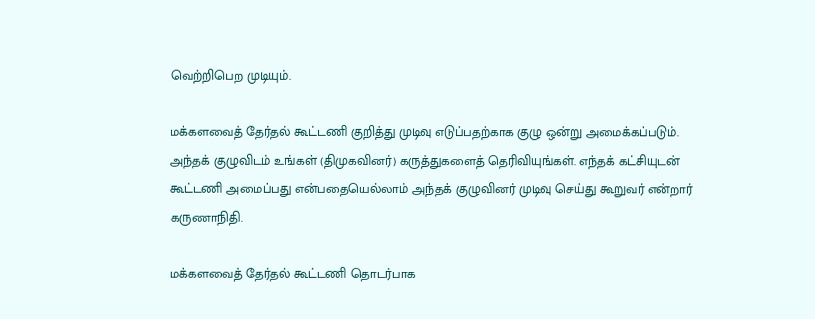வெற்றிபெற முடியும்.

மக்களவைத் தேர்தல் கூட்டணி குறித்து முடிவு எடுப்பதற்காக குழு ஒன்று அமைக்கப்படும். அந்தக் குழுவிடம் உங்கள் (திமுகவினர்) கருத்துகளைத் தெரிவியுங்கள். எந்தக் கட்சியுடன் கூட்டணி அமைப்பது என்பதையெல்லாம் அந்தக் குழுவினர் முடிவு செய்து கூறுவர் என்றார் கருணாநிதி.

மக்களவைத் தேர்தல் கூட்டணி தொடர்பாக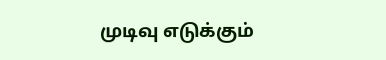முடிவு எடுக்கும்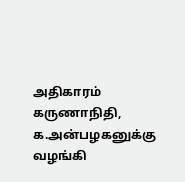அதிகாரம் கருணாநிதி, க.அன்பழகனுக்கு வழங்கி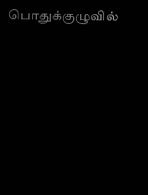பொதுக்குழுவில்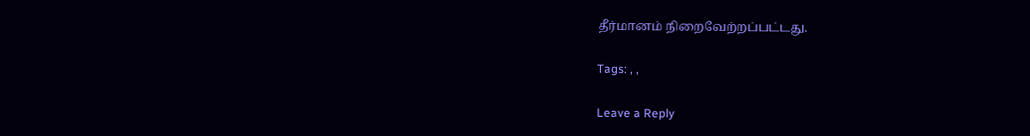தீர்மானம் நிறைவேற்றப்பட்டது.

Tags: , ,

Leave a Reply